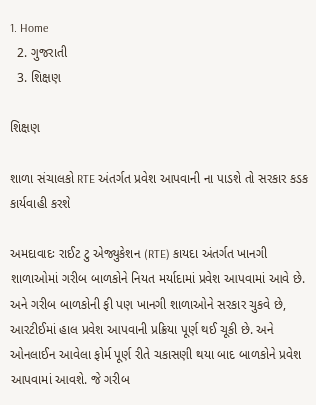1. Home
  2. ગુજરાતી
  3. શિક્ષણ

શિક્ષણ

શાળા સંચાલકો RTE અંતર્ગત પ્રવેશ આપવાની ના પાડશે તો સરકાર કડક કાર્યવાહી કરશે

અમદાવાદઃ રાઈટ ટુ એજ્યુકેશન (RTE) કાયદા અંતર્ગત ખાનગી શાળાઓમાં ગરીબ બાળકોને નિયત મર્યાદામાં પ્રવેશ આપવામાં આવે છે. અને ગરીબ બાળકોની ફી પણ ખાનગી શાળાઓને સરકાર ચુકવે છે, આરટીઈમાં હાલ પ્રવેશ આપવાની પ્રક્રિયા પૂર્ણ થઈ ચૂકી છે. અને ઓનલાઈન આવેલા ફોર્મ પૂર્ણ રીતે ચકાસણી થયા બાદ બાળકોને પ્રવેશ આપવામાં આવશે. જે ગરીબ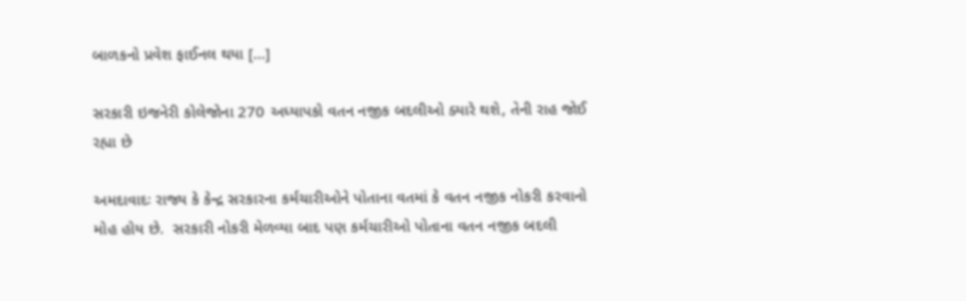બાળકનો પ્રવેશ ફાઈનલ થયા […]

સરકારી ઇજનેરી કોલેજોના 270 અધ્યાપકો વતન નજીક બદલીઓ ક્યારે થશે, તેની રાહ જોઈ રહ્યા છે

અમદાવાદઃ રાજ્ય કે કેન્દ્ર સરકારના કર્મચારીઓને પોતાના વતમાં કે વતન નજીક નોકરી કરવાનો મોહ હોય છે.  સરકારી નોકરી મેળવ્યા બાદ પણ કર્મચારીઓ પોતાના વતન નજીક બદલી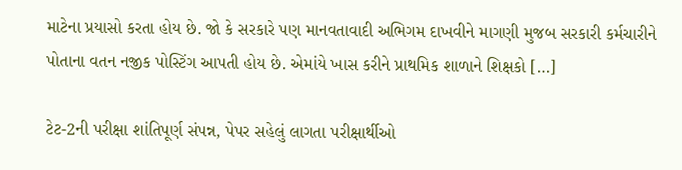માટેના પ્રયાસો કરતા હોય છે. જો કે સરકારે પણ માનવતાવાદી અભિગમ દાખવીને માગણી મુજબ સરકારી કર્મચારીને પોતાના વતન નજીક પોસ્ટિંગ આપતી હોય છે. એમાંયે ખાસ કરીને પ્રાથમિક શાળાને શિક્ષકો […]

ટેટ-2ની પરીક્ષા શાંતિપૂર્ણ સંપન્ન, પેપર સહેલું લાગતા પરીક્ષાર્થીઓ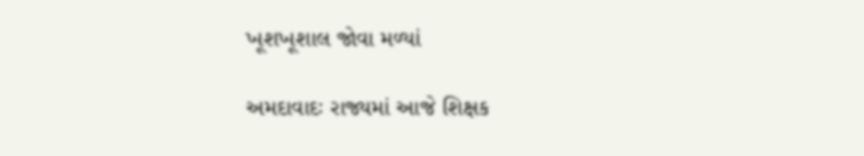ખૂશખૂશાલ જોવા મળ્યાં

અમદાવાદઃ રાજ્યમાં આજે શિક્ષક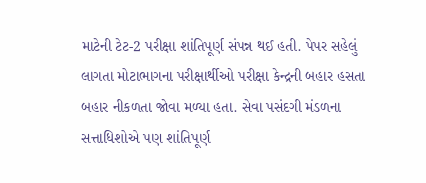માટેની ટેટ-2 પરીક્ષા શાંતિપૂર્ણ સંપન્ન થઈ હતી. પેપર સહેલું લાગતા મોટાભાગના પરીક્ષાર્થીઓ પરીક્ષા કેન્દ્રની બહાર હસતા બહાર નીકળતા જોવા મળ્યા હતા. સેવા પસંદગી મંડળના સત્તાધિશોએ પણ શાંતિપૂર્ણ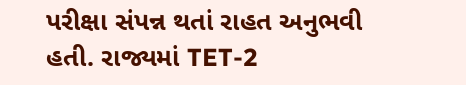પરીક્ષા સંપન્ન થતાં રાહત અનુભવી હતી. રાજ્યમાં TET-2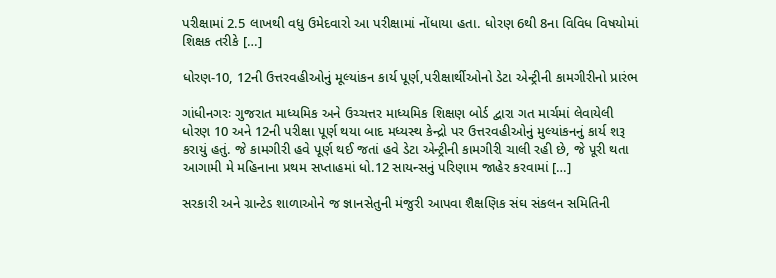પરીક્ષામાં 2.5 લાખથી વધુ ઉમેદવારો આ પરીક્ષામાં નોંધાયા હતા. ધોરણ 6થી 8ના વિવિધ વિષયોમાં શિક્ષક તરીકે […]

ધોરણ-10, 12ની ઉત્તરવહીઓનું મૂલ્યાંકન કાર્ય પૂર્ણ,પરીક્ષાર્થીઓનો ડેટા એન્ટ્રીની કામગીરીનો પ્રારંભ

ગાંધીનગરઃ ગુજરાત માધ્યમિક અને ઉચ્ચત્તર માધ્યમિક શિક્ષણ બોર્ડ દ્વારા ગત માર્ચમાં લેવાયેલી ધોરણ 10 અને 12ની પરીક્ષા પૂર્ણ થયા બાદ મધ્યસ્થ કેન્દ્રો પર ઉત્તરવહીઓનું મુલ્યાંકનનું કાર્ય શરૂ કરાયું હતું. જે કામગીરી હવે પૂર્ણ થઈ જતાં હવે ડેટા એન્ટ્રીની કામગીરી ચાલી રહી છે, જે પૂરી થતા આગામી મે મહિનાના પ્રથમ સપ્તાહમાં ધો.12 સાયન્સનું પરિણામ જાહેર કરવામાં […]

સરકારી અને ગ્રાન્ટેડ શાળાઓને જ જ્ઞાનસેતુની મંજુરી આપવા શૈક્ષણિક સંઘ સંકલન સમિતિની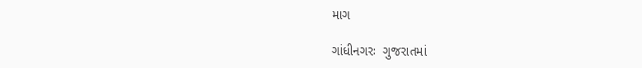માગ

ગાંધીનગરઃ  ગુજરાતમાં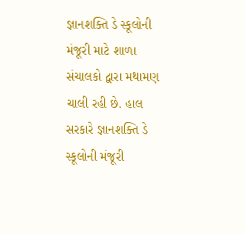જ્ઞાનશક્તિ ડે સ્કૂલોની મંજૂરી માટે શાળા સંચાલકો દ્વારા મથામણ ચાલી રહી છે. હાલ સરકારે જ્ઞાનશક્તિ ડે સ્કૂલોની મંજૂરી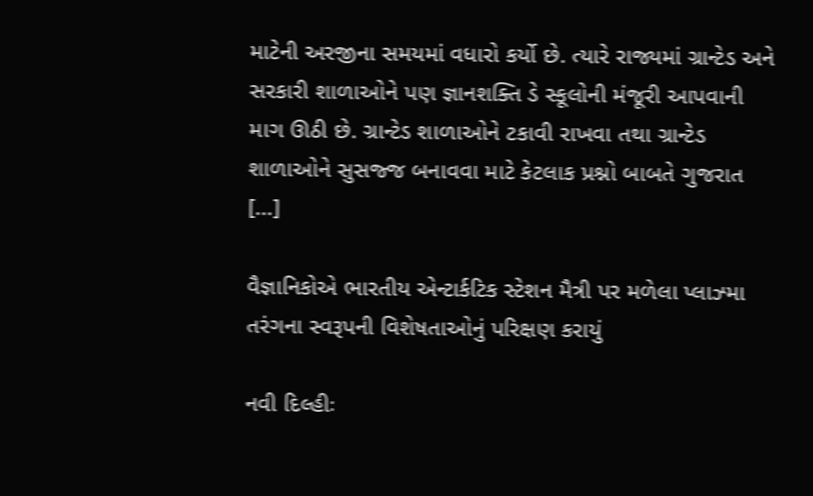માટેની અરજીના સમયમાં વધારો કર્યો છે. ત્યારે રાજ્યમાં ગ્રાન્ટેડ અને સરકારી શાળાઓને પણ જ્ઞાનશક્તિ ડે સ્કૂલોની મંજૂરી આપવાની માગ ઊઠી છે. ગ્રાન્ટેડ શાળાઓને ટકાવી રાખવા તથા ગ્રાન્ટેડ શાળાઓને સુસજ્જ બનાવવા માટે કેટલાક પ્રશ્નો બાબતે ગુજરાત […]

વૈજ્ઞાનિકોએ ભારતીય એન્ટાર્કટિક સ્ટેશન મૈત્રી પર મળેલા પ્લાઝ્મા તરંગના સ્વરૂપની વિશેષતાઓનું પરિક્ષણ કરાયું

નવી દિલ્હીઃ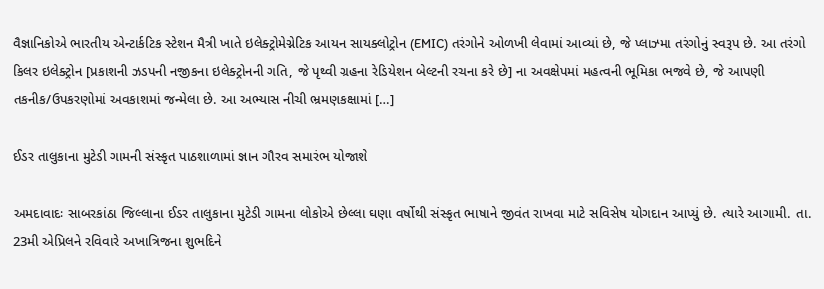વૈજ્ઞાનિકોએ ભારતીય એન્ટાર્કટિક સ્ટેશન મૈત્રી ખાતે ઇલેક્ટ્રોમેગ્નેટિક આયન સાયક્લોટ્રોન (EMIC) તરંગોને ઓળખી લેવામાં આવ્યાં છે, જે પ્લાઝ્મા તરંગોનું સ્વરૂપ છે. આ તરંગો કિલર ઇલેક્ટ્રોન [પ્રકાશની ઝડપની નજીકના ઇલેક્ટ્રોનની ગતિ, જે પૃથ્વી ગ્રહના રેડિયેશન બેલ્ટની રચના કરે છે] ના અવક્ષેપમાં મહત્વની ભૂમિકા ભજવે છે, જે આપણી તકનીક/ઉપકરણોમાં અવકાશમાં જન્મેલા છે. આ અભ્યાસ નીચી ભ્રમણકક્ષામાં […]

ઈડર તાલુકાના મુટેડી ગામની સંસ્કૃત પાઠશાળામાં જ્ઞાન ગૌરવ સમારંભ યોજાશે

અમદાવાદઃ સાબરકાંઠા જિલ્લાના ઈડર તાલુકાના મુટેડી ગામના લોકોએ છેલ્લા ઘણા વર્ષોથી સંસ્કૃત ભાષાને જીવંત રાખવા માટે સવિસેષ યોગદાન આપ્યું છે. ત્યારે આગામી. તા. 23મી એપ્રિલને રવિવારે અખાત્રિજના શુભદિને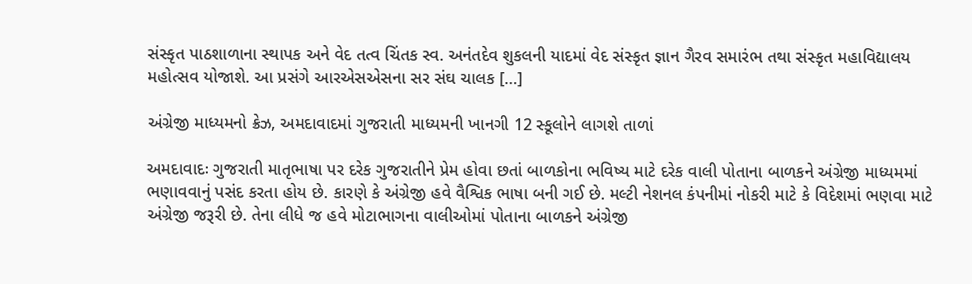સંસ્કૃત પાઠશાળાના સ્થાપક અને વેદ તત્વ ચિંતક સ્વ. અનંતદેવ શુકલની યાદમાં વેદ સંસ્કૃત જ્ઞાન ગૈરવ સમારંભ તથા સંસ્કૃત મહાવિદ્યાલય મહોત્સવ યોજાશે. આ પ્રસંગે આરએસએસના સર સંઘ ચાલક […]

અંગ્રેજી માધ્યમનો ક્રેઝ, અમદાવાદમાં ગુજરાતી માધ્યમની ખાનગી 12 સ્કૂલોને લાગશે તાળાં

અમદાવાદઃ ગુજરાતી માતૃભાષા પર દરેક ગુજરાતીને પ્રેમ હોવા છતાં બાળકોના ભવિષ્ય માટે દરેક વાલી પોતાના બાળકને અંગ્રેજી માધ્યમમાં ભણાવવાનું પસંદ કરતા હોય છે. કારણે કે અંગ્રેજી હવે વૈશ્વિક ભાષા બની ગઈ છે. મલ્ટી નેશનલ કંપનીમાં નોકરી માટે કે વિદેશમાં ભણવા માટે અંગ્રેજી જરૂરી છે. તેના લીધે જ હવે મોટાભાગના વાલીઓમાં પોતાના બાળકને અંગ્રેજી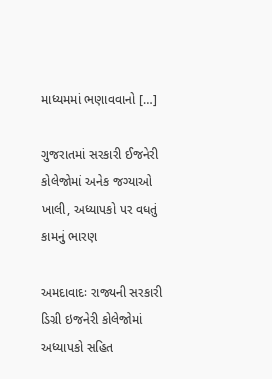માધ્યમમાં ભણાવવાનો […]

ગુજરાતમાં સરકારી ઈજનેરી કોલેજોમાં અનેક જગ્યાઓ ખાલી, અધ્યાપકો પર વધતું કામનું ભારણ

અમદાવાદઃ રાજ્યની સરકારી ડિગ્રી ઇજનેરી કોલેજોમાં અધ્યાપકો સહિત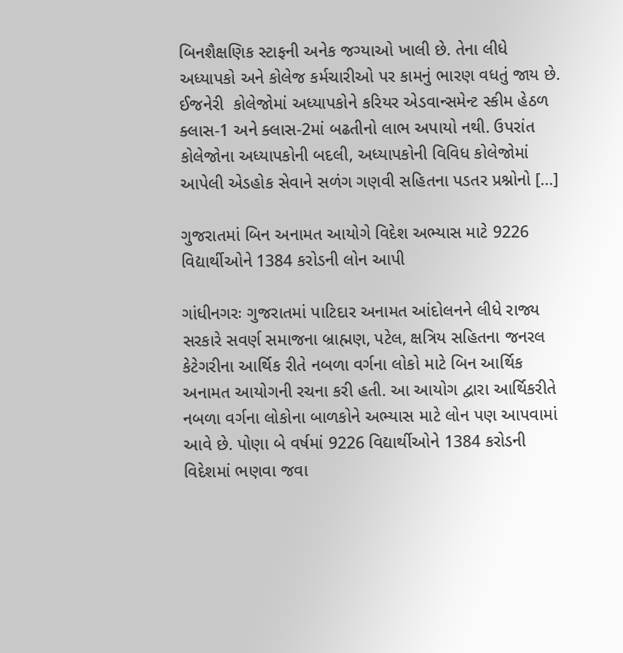બિનશૈક્ષણિક સ્ટાફની અનેક જગ્યાઓ ખાલી છે. તેના લીધે અધ્યાપકો અને કોલેજ કર્મચારીઓ પર કામનું ભારણ વધતું જાય છે. ઈજનેરી  કોલેજોમાં અધ્યાપકોને કરિયર એડવાન્સમેન્ટ સ્કીમ હેઠળ ક્લાસ-1 અને ક્લાસ-2માં બઢતીનો લાભ અપાયો નથી. ઉપરાંત કોલેજોના અધ્યાપકોની બદલી, અધ્યાપકોની વિવિધ કોલેજોમાં આપેલી એડહોક સેવાને સળંગ ગણવી સહિતના પડતર પ્રશ્નોનો […]

ગુજરાતમાં બિન અનામત આયોગે વિદેશ અભ્યાસ માટે 9226 વિદ્યાર્થીઓને 1384 કરોડની લોન આપી

ગાંધીનગરઃ ગુજરાતમાં પાટિદાર અનામત આંદોલનને લીધે રાજ્ય સરકારે સવર્ણ સમાજના બ્રાહ્મણ, પટેલ, ક્ષત્રિય સહિતના જનરલ કેટેગરીના આર્થિક રીતે નબળા વર્ગના લોકો માટે બિન આર્થિક અનામત આયોગની રચના કરી હતી. આ આયોગ દ્વારા આર્થિકરીતે નબળા વર્ગના લોકોના બાળકોને અભ્યાસ માટે લોન પણ આપવામાં આવે છે. પોણા બે વર્ષમાં 9226 વિદ્યાર્થીઓને 1384 કરોડની વિદેશમાં ભણવા જવા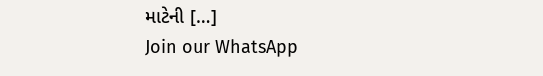માટેની […]
Join our WhatsApp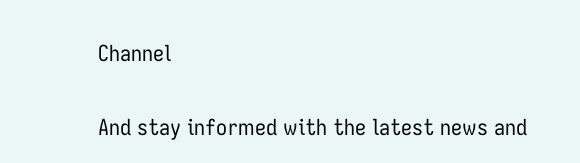Channel

And stay informed with the latest news and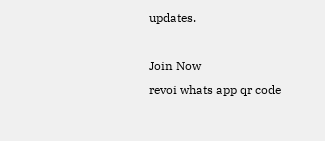updates.

Join Now
revoi whats app qr code